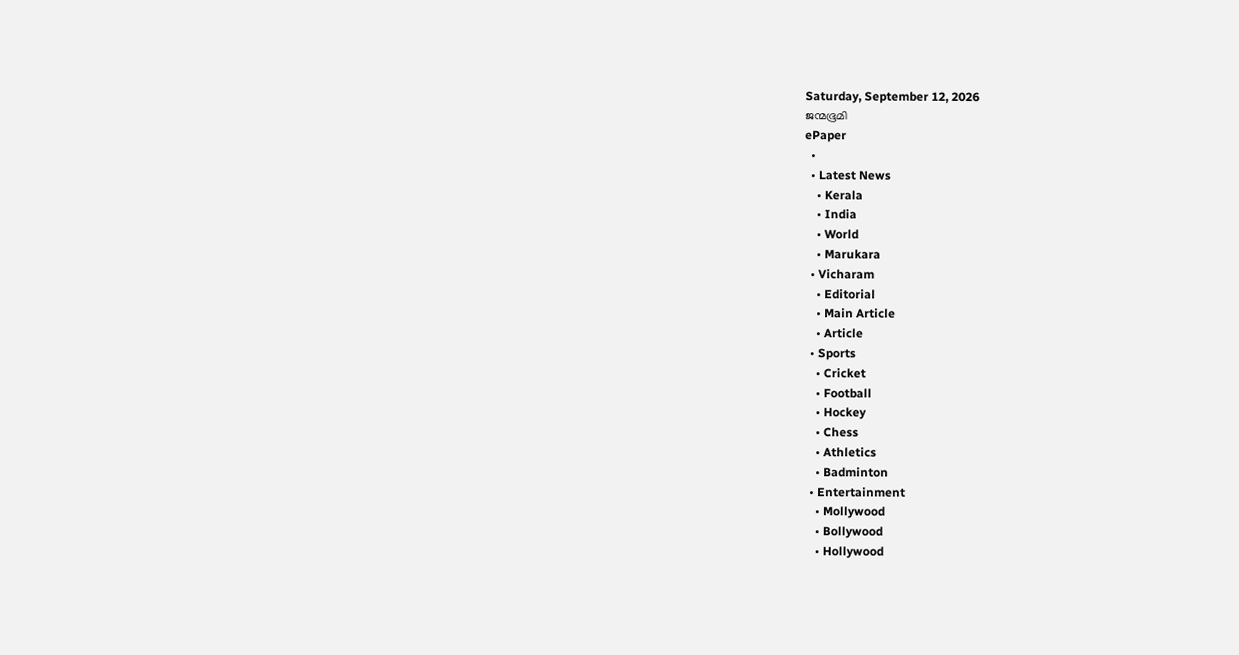Saturday, September 12, 2026
ജന്മഭൂമി
ePaper
  •
  • Latest News
    • Kerala
    • India
    • World
    • Marukara
  • Vicharam
    • Editorial
    • Main Article
    • Article
  • Sports
    • Cricket
    • Football
    • Hockey
    • Chess
    • Athletics
    • Badminton
  • Entertainment
    • Mollywood
    • Bollywood
    • Hollywood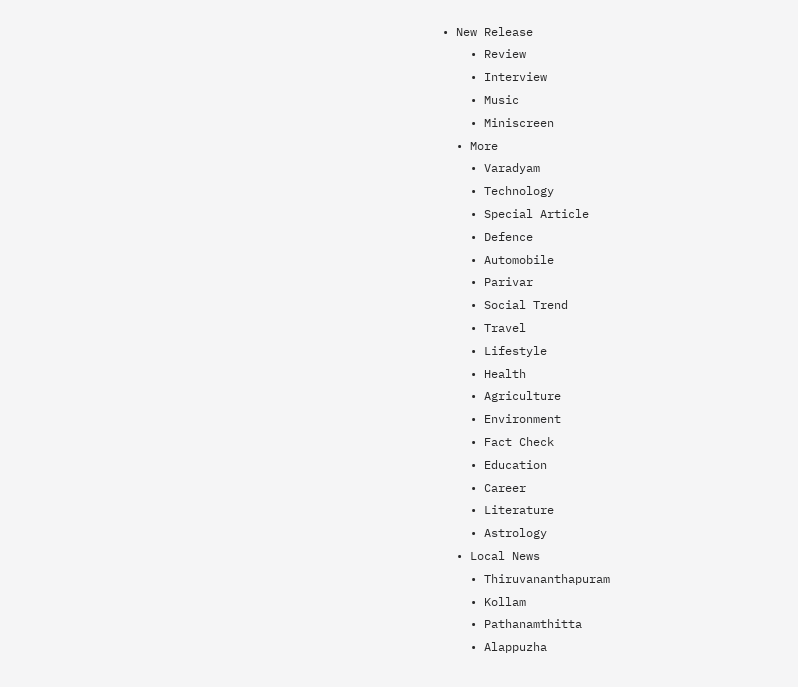• New Release
    • Review
    • Interview
    • Music
    • Miniscreen
  • More
    • Varadyam
    • Technology
    • Special Article
    • Defence
    • Automobile
    • Parivar
    • Social Trend
    • Travel
    • Lifestyle
    • Health
    • Agriculture
    • Environment
    • Fact Check
    • Education
    • Career
    • Literature
    • Astrology
  • Local News
    • Thiruvananthapuram
    • Kollam
    • Pathanamthitta
    • Alappuzha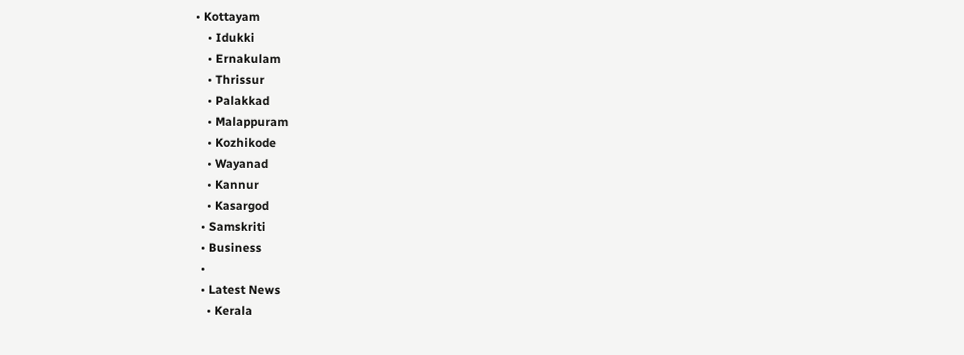• Kottayam
    • Idukki
    • Ernakulam
    • Thrissur
    • Palakkad
    • Malappuram
    • Kozhikode
    • Wayanad
    • Kannur
    • Kasargod
  • Samskriti
  • Business
  •
  • Latest News
    • Kerala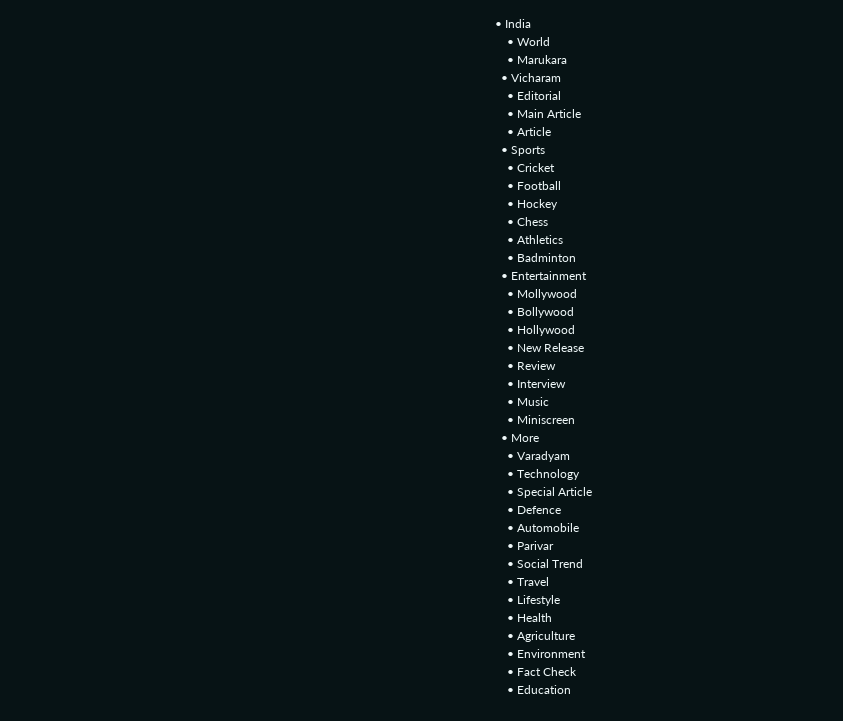• India
    • World
    • Marukara
  • Vicharam
    • Editorial
    • Main Article
    • Article
  • Sports
    • Cricket
    • Football
    • Hockey
    • Chess
    • Athletics
    • Badminton
  • Entertainment
    • Mollywood
    • Bollywood
    • Hollywood
    • New Release
    • Review
    • Interview
    • Music
    • Miniscreen
  • More
    • Varadyam
    • Technology
    • Special Article
    • Defence
    • Automobile
    • Parivar
    • Social Trend
    • Travel
    • Lifestyle
    • Health
    • Agriculture
    • Environment
    • Fact Check
    • Education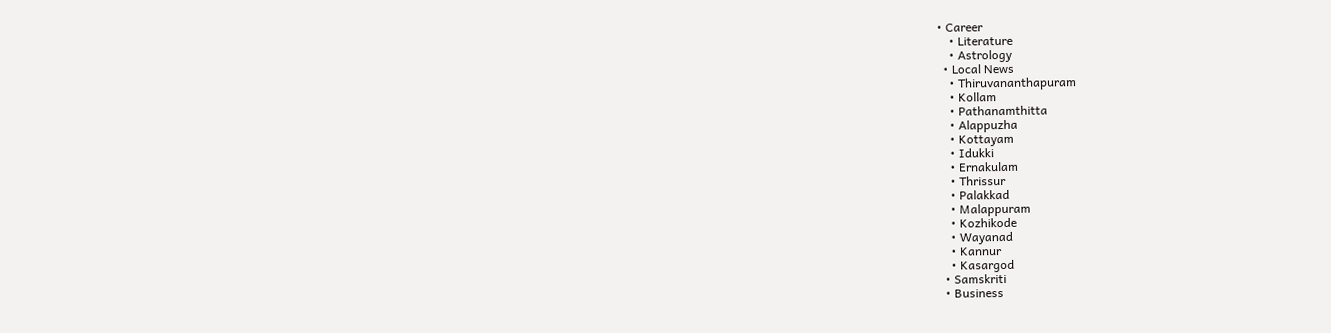• Career
    • Literature
    • Astrology
  • Local News
    • Thiruvananthapuram
    • Kollam
    • Pathanamthitta
    • Alappuzha
    • Kottayam
    • Idukki
    • Ernakulam
    • Thrissur
    • Palakkad
    • Malappuram
    • Kozhikode
    • Wayanad
    • Kannur
    • Kasargod
  • Samskriti
  • Business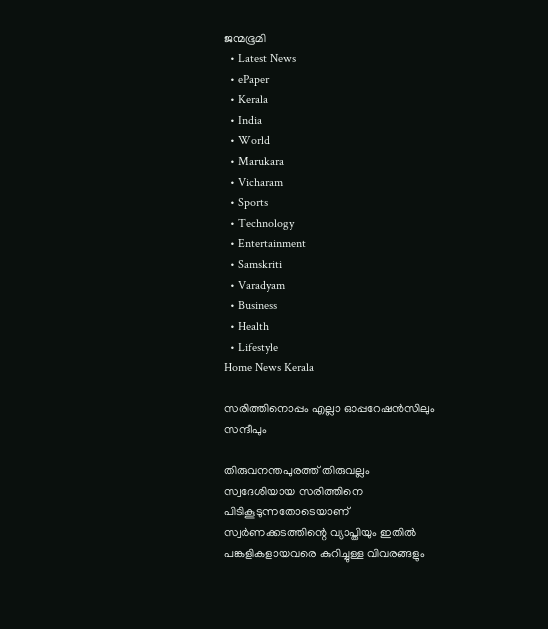ജന്മഭൂമി
  • Latest News
  • ePaper
  • Kerala
  • India
  • World
  • Marukara
  • Vicharam
  • Sports
  • Technology
  • Entertainment
  • Samskriti
  • Varadyam
  • Business
  • Health
  • Lifestyle
Home News Kerala

സരിത്തിനൊപ്പം എല്ലാ ഓപ്പറേഷന്‍സിലും സന്ദീപും

തിരുവനന്തപുരത്ത് തിരുവല്ലം സ്വദേശിയായ സരിത്തിനെ പിടികൂടുന്നതോടെയാണ് സ്വര്‍ണക്കടത്തിന്റെ വ്യാപ്തിയും ഇതില്‍ പങ്കളികളായവരെ കുറിച്ചുള്ള വിവരങ്ങളും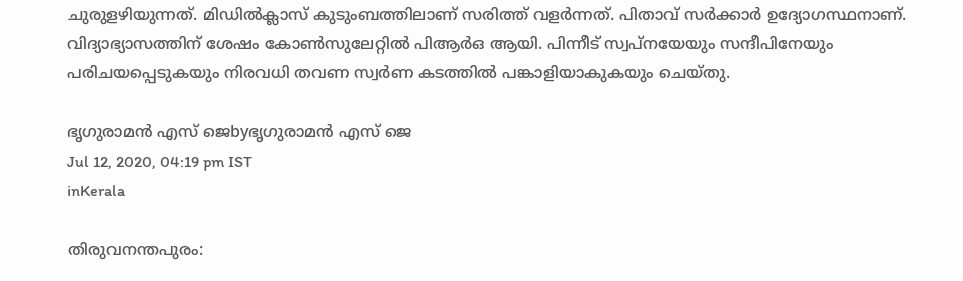ചുരുളഴിയുന്നത്. മിഡില്‍ക്ലാസ് കുടുംബത്തിലാണ് സരിത്ത് വളര്‍ന്നത്. പിതാവ് സര്‍ക്കാര്‍ ഉദ്യോഗസ്ഥനാണ്. വിദ്യാഭ്യാസത്തിന് ശേഷം കോണ്‍സുലേറ്റില്‍ പിആര്‍ഒ ആയി. പിന്നീട് സ്വപ്‌നയേയും സന്ദീപിനേയും പരിചയപ്പെടുകയും നിരവധി തവണ സ്വര്‍ണ കടത്തില്‍ പങ്കാളിയാകുകയും ചെയ്തു.

ഭൃഗുരാമന്‍ എസ് ജെbyഭൃഗുരാമന്‍ എസ് ജെ
Jul 12, 2020, 04:19 pm IST
inKerala

തിരുവനന്തപുരം: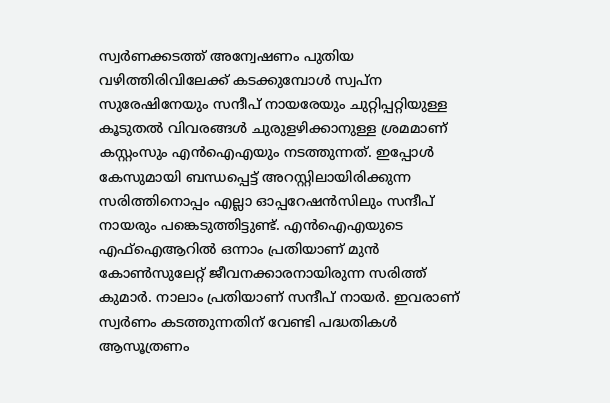സ്വര്‍ണക്കടത്ത് അന്വേഷണം പുതിയ വഴിത്തിരിവിലേക്ക് കടക്കുമ്പോള്‍ സ്വപ്‌ന സുരേഷിനേയും സന്ദീപ് നായരേയും ചുറ്റിപ്പറ്റിയുള്ള കൂടുതല്‍ വിവരങ്ങള്‍ ചുരുളഴിക്കാനുള്ള ശ്രമമാണ് കസ്റ്റംസും എന്‍ഐഎയും നടത്തുന്നത്. ഇപ്പോള്‍ കേസുമായി ബന്ധപ്പെട്ട് അറസ്റ്റിലായിരിക്കുന്ന സരിത്തിനൊപ്പം എല്ലാ ഓപ്പറേഷന്‍സിലും സന്ദീപ് നായരും പങ്കെടുത്തിട്ടുണ്ട്. എന്‍ഐഎയുടെ എഫ്‌ഐആറില്‍ ഒന്നാം പ്രതിയാണ് മുന്‍ കോണ്‍സുലേറ്റ് ജീവനക്കാരനായിരുന്ന സരിത്ത് കുമാര്‍. നാലാം പ്രതിയാണ് സന്ദീപ് നായര്‍. ഇവരാണ് സ്വര്‍ണം കടത്തുന്നതിന് വേണ്ടി പദ്ധതികള്‍ ആസൂത്രണം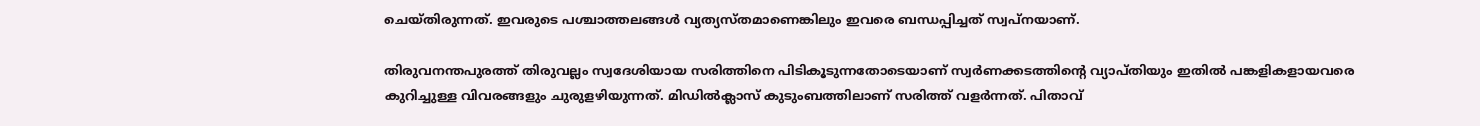ചെയ്തിരുന്നത്. ഇവരുടെ പശ്ചാത്തലങ്ങള്‍ വ്യത്യസ്തമാണെങ്കിലും ഇവരെ ബന്ധപ്പിച്ചത് സ്വപ്‌നയാണ്.

തിരുവനന്തപുരത്ത് തിരുവല്ലം സ്വദേശിയായ സരിത്തിനെ പിടികൂടുന്നതോടെയാണ് സ്വര്‍ണക്കടത്തിന്റെ വ്യാപ്തിയും ഇതില്‍ പങ്കളികളായവരെ കുറിച്ചുള്ള വിവരങ്ങളും ചുരുളഴിയുന്നത്. മിഡില്‍ക്ലാസ് കുടുംബത്തിലാണ് സരിത്ത് വളര്‍ന്നത്. പിതാവ്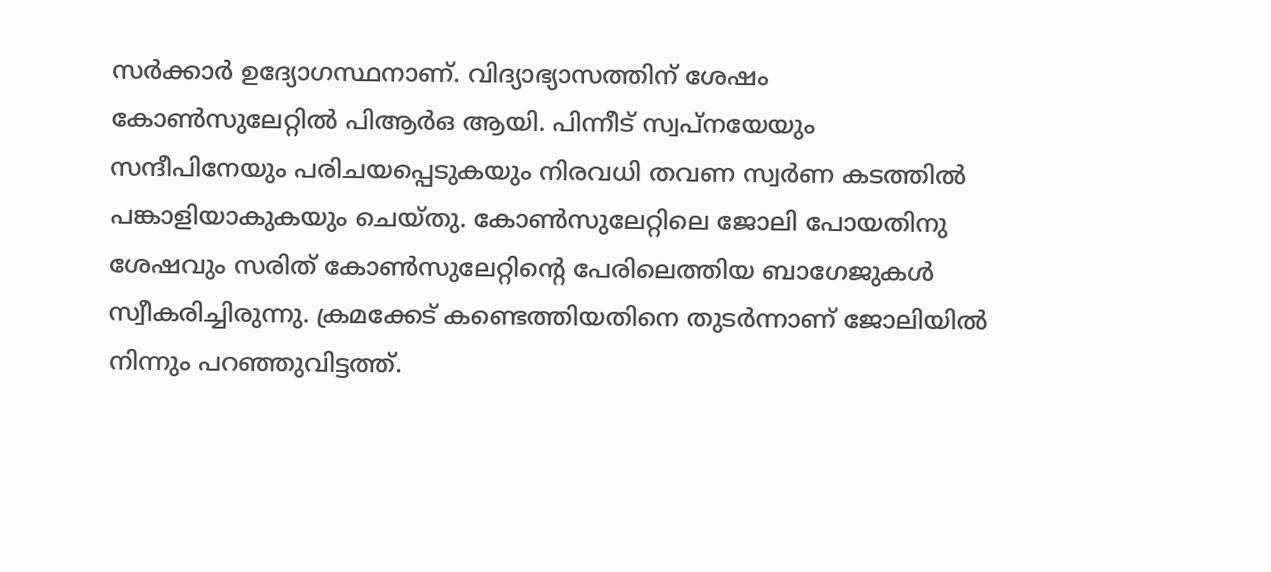സര്‍ക്കാര്‍ ഉദ്യോഗസ്ഥനാണ്. വിദ്യാഭ്യാസത്തിന് ശേഷം കോണ്‍സുലേറ്റില്‍ പിആര്‍ഒ ആയി. പിന്നീട് സ്വപ്‌നയേയും സന്ദീപിനേയും പരിചയപ്പെടുകയും നിരവധി തവണ സ്വര്‍ണ കടത്തില്‍ പങ്കാളിയാകുകയും ചെയ്തു. കോണ്‍സുലേറ്റിലെ ജോലി പോയതിനു ശേഷവും സരിത് കോണ്‍സുലേറ്റിന്റെ പേരിലെത്തിയ ബാഗേജുകള്‍ സ്വീകരിച്ചിരുന്നു. ക്രമക്കേട് കണ്ടെത്തിയതിനെ തുടര്‍ന്നാണ് ജോലിയില്‍ നിന്നും പറഞ്ഞുവിട്ടത്ത്.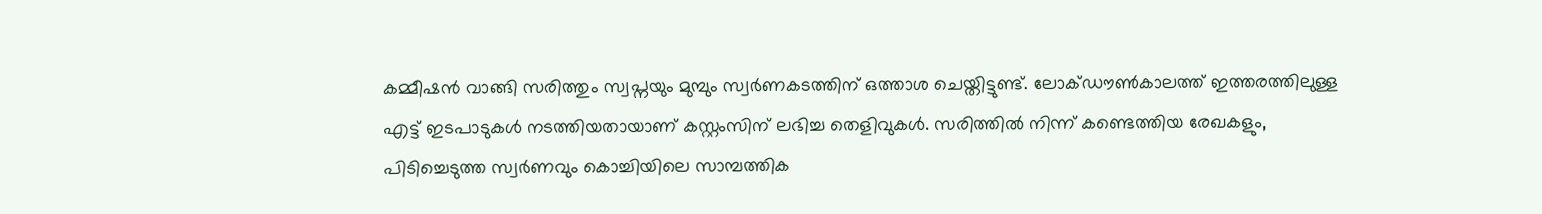കമ്മീഷന്‍ വാങ്ങി സരിത്തും സ്വപ്നയും മുമ്പും സ്വര്‍ണകടത്തിന് ഒത്താശ ചെയ്തിട്ടുണ്ട്. ലോക്ഡൗണ്‍കാലത്ത് ഇത്തരത്തിലുള്ള എട്ട് ഇടപാടുകള്‍ നടത്തിയതായാണ് കസ്റ്റംസിന് ലഭിച്ച തെളിവുകള്‍. സരിത്തില്‍ നിന്ന് കണ്ടെത്തിയ രേഖകളും, പിടിച്ചെടുത്ത സ്വര്‍ണവും കൊച്ചിയിലെ സാമ്പത്തിക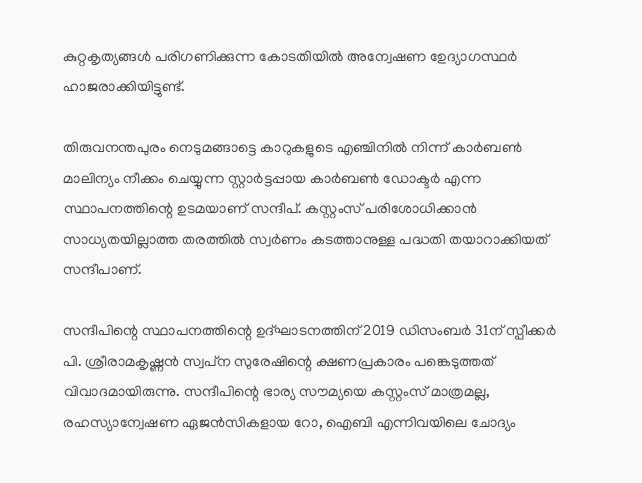കുറ്റകൃത്യങ്ങള്‍ പരിഗണിക്കുന്ന കോടതിയില്‍ അന്വേഷണ ഉേദ്യാഗസ്ഥര്‍ ഹാജരാക്കിയിട്ടുണ്ട്.

തിരുവനന്തപുരം നെടുമങ്ങാട്ടെ കാറുകളുടെ എഞ്ചിനില്‍ നിന്ന് കാര്‍ബണ്‍ മാലിന്യം നീക്കം ചെയ്യുന്ന സ്റ്റാര്‍ട്ടപ്പായ കാര്‍ബണ്‍ ഡോക്ടര്‍ എന്ന സ്ഥാപനത്തിന്റെ ഉടമയാണ് സന്ദീപ്. കസ്റ്റംസ് പരിശോധിക്കാന്‍ സാധ്യതയില്ലാത്ത തരത്തില്‍ സ്വര്‍ണം കടത്താനുള്ള പദ്ധതി തയാറാക്കിയത് സന്ദീപാണ്.

സന്ദീപിന്റെ സ്ഥാപനത്തിന്റെ ഉദ്ഘാടനത്തിന് 2019 ഡിസംബര്‍ 31ന് സ്പീക്കര്‍ പി. ശ്രീരാമകൃഷ്ണന്‍ സ്വപ്‌ന സുരേഷിന്റെ ക്ഷണപ്രകാരം പങ്കെടുത്തത് വിവാദമായിരുന്നു. സന്ദീപിന്റെ ഭാര്യ സൗമ്യയെ കസ്റ്റംസ് മാത്രമല്ല, രഹസ്യാന്വേഷണ ഏജന്‍സികളായ റോ, ഐബി എന്നിവയിലെ ചോദ്യം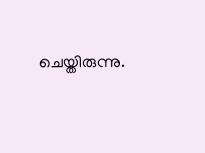ചെയ്തിരുന്നു.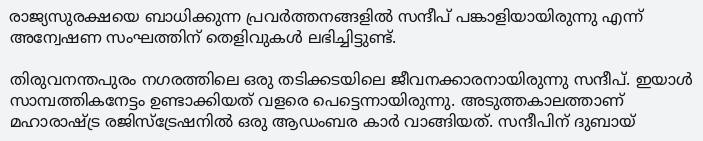രാജ്യസുരക്ഷയെ ബാധിക്കുന്ന പ്രവര്‍ത്തനങ്ങളില്‍ സന്ദീപ് പങ്കാളിയായിരുന്നു എന്ന് അന്വേഷണ സംഘത്തിന് തെളിവുകള്‍ ലഭിച്ചിട്ടുണ്ട്.

തിരുവനന്തപുരം നഗരത്തിലെ ഒരു തടിക്കടയിലെ ജീവനക്കാരനായിരുന്നു സന്ദീപ്. ഇയാള്‍ സാമ്പത്തികനേട്ടം ഉണ്ടാക്കിയത് വളരെ പെട്ടെന്നായിരുന്നു. അടുത്തകാലത്താണ് മഹാരാഷ്‌ട്ര രജിസ്‌ട്രേഷനില്‍ ഒരു ആഡംബര കാര്‍ വാങ്ങിയത്. സന്ദീപിന് ദുബായ്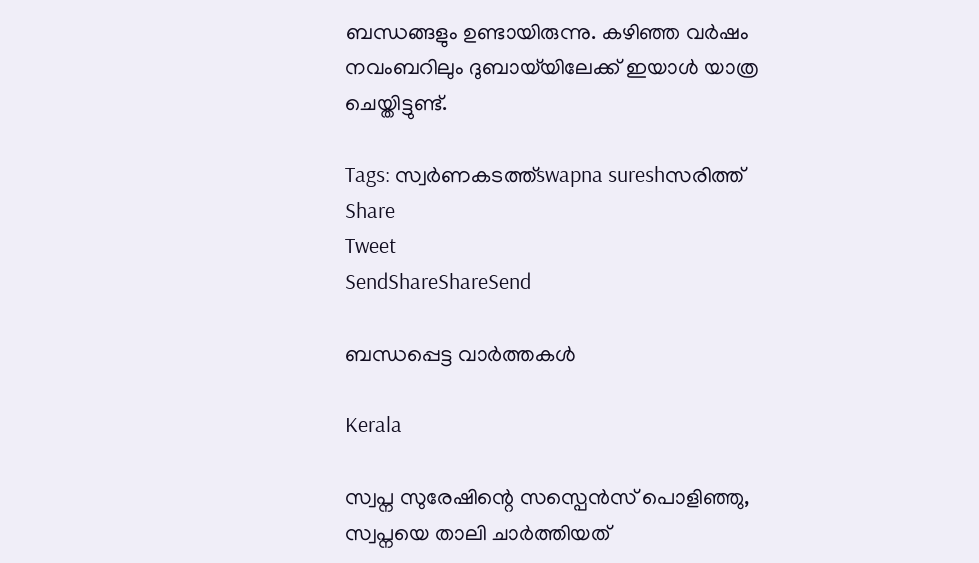ബന്ധങ്ങളും ഉണ്ടായിരുന്നു. കഴിഞ്ഞ വര്‍ഷം നവംബറിലും ദുബായ്‌യിലേക്ക് ഇയാള്‍ യാത്ര ചെയ്തിട്ടുണ്ട്.

Tags: സ്വര്‍ണകടത്ത്swapna sureshസരിത്ത്
Share
Tweet
SendShareShareSend

ബന്ധപ്പെട്ട വാര്‍ത്തകള്‍

Kerala

സ്വപ്ന സുരേഷിന്റെ സസ്പെൻസ് പൊളിഞ്ഞു, സ്വപ്നയെ താലി ചാര്‍ത്തിയത്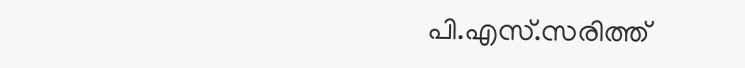പി.എസ്.സരിത്ത്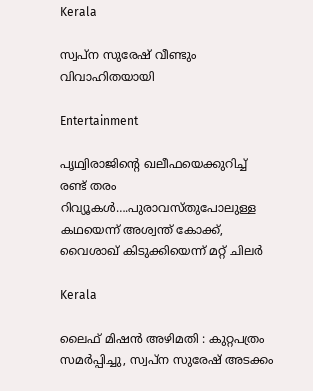Kerala

സ്വപ്ന സുരേഷ് വീണ്ടും വിവാഹിതയായി

Entertainment

പൃഥ്വിരാജിന്റെ ഖലീഫയെക്കുറിച്ച് രണ്ട് തരം റിവ്യൂകള്‍….പുരാവസ്തുപോലുള്ള കഥയെന്ന് അശ്വന്ത് കോക്ക്, വൈശാഖ് കിടുക്കിയെന്ന് മറ്റ് ചിലര്‍

Kerala

ലൈഫ് മിഷന്‍ അഴിമതി : കുറ്റപത്രം സമര്‍പ്പിച്ചു, സ്വപ്ന സുരേഷ് അടക്കം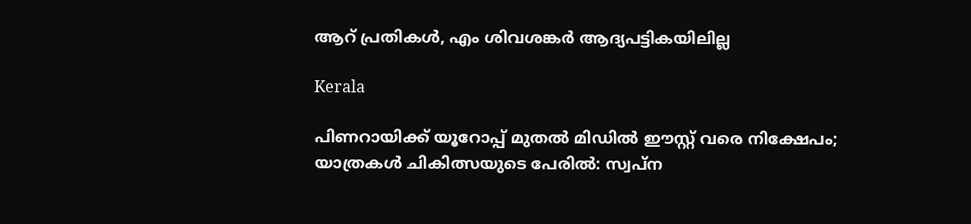ആറ് പ്രതികള്‍, എം ശിവശങ്കര്‍ ആദ്യപട്ടികയിലില്ല

Kerala

പിണറായിക്ക് യൂറോപ്പ് മുതല്‍ മിഡില്‍ ഈസ്റ്റ് വരെ നിക്ഷേപം; യാത്രകള്‍ ചികിത്സയുടെ പേരില്‍: സ്വപ്‌ന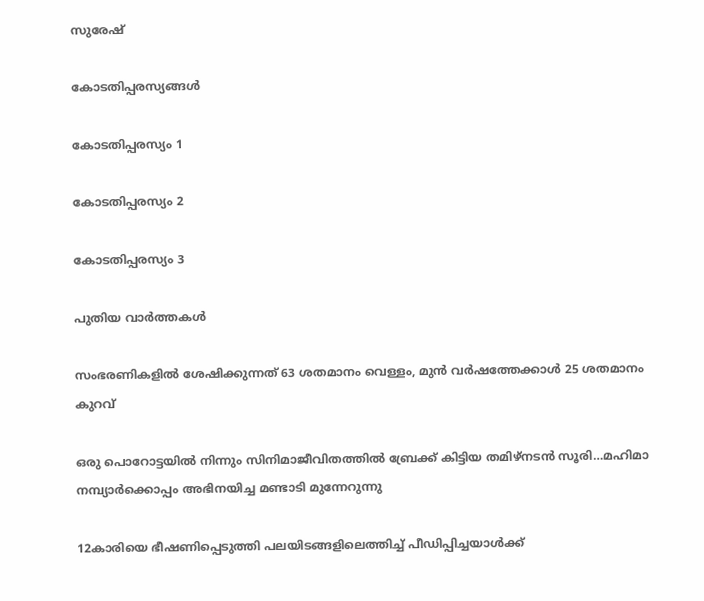സുരേഷ്

കോടതിപ്പരസ്യങ്ങള്‍

കോടതിപ്പരസ്യം 1

കോടതിപ്പരസ്യം 2

കോടതിപ്പരസ്യം 3

പുതിയ വാര്‍ത്തകള്‍

സംഭരണികളില്‍ ശേഷിക്കുന്നത് 63 ശതമാനം വെള്ളം, മുന്‍ വര്‍ഷത്തേക്കാള്‍ 25 ശതമാനം കുറവ്

ഒരു പൊറോട്ടയില്‍ നിന്നും സിനിമാജീവിതത്തില്‍ ബ്രേക്ക് കിട്ടിയ തമിഴ്നടന്‍ സൂരി…മഹിമാ നമ്പ്യാര്‍ക്കൊപ്പം അഭിനയിച്ച മണ്ടാടി മുന്നേറുന്നു

12കാരിയെ ഭീഷണിപ്പെടുത്തി പലയിടങ്ങളിലെത്തിച്ച് പീഡിപ്പിച്ചയാള്‍ക്ക്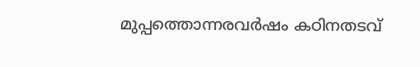മുപ്പത്തൊന്നരവര്‍ഷം കഠിനതടവ്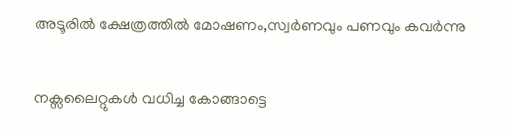അടൂരില്‍ ക്ഷേത്രത്തില്‍ മോഷണം,സ്വര്‍ണവും പണവും കവര്‍ന്നു

നക്സലൈറ്റുകള്‍ വധിച്ച കോങ്ങാട്ടെ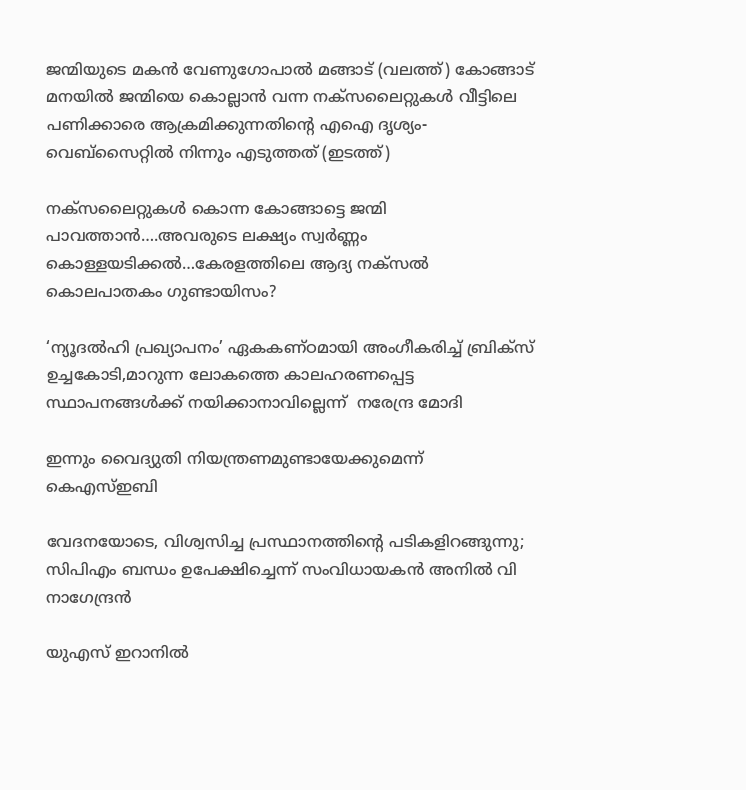ജന്മിയുടെ മകന്‍ വേണുഗോപാല്‍ മങ്ങാട് (വലത്ത്) കോങ്ങാട് മനയില്‍ ജന്മിയെ കൊല്ലാന്‍ വന്ന നക്സലൈറ്റുകള്‍ വീട്ടിലെ പണിക്കാരെ ആക്രമിക്കുന്നതിന്‍റെ എഐ ദൃശ്യം- വെബ്സൈറ്റില്‍ നിന്നും എടുത്തത് (ഇടത്ത്)

നക്സലൈറ്റുകള്‍ കൊന്ന കോങ്ങാട്ടെ ജന്മി പാവത്താന്‍….അവരുടെ ലക്ഷ്യം സ്വര്‍ണ്ണം കൊള്ളയടിക്കല്‍…കേരളത്തിലെ ആദ്യ നക്സല്‍ കൊലപാതകം ഗുണ്ടായിസം?

‘ന്യൂദല്‍ഹി പ്രഖ്യാപനം’ ഏകകണ്ഠമായി അംഗീകരിച്ച് ബ്രിക്സ് ഉച്ചകോടി,മാറുന്ന ലോകത്തെ കാലഹരണപ്പെട്ട സ്ഥാപനങ്ങള്‍ക്ക് നയിക്കാനാവില്ലെന്ന്  നരേന്ദ്ര മോദി

ഇന്നും വൈദ്യുതി നിയന്ത്രണമുണ്ടായേക്കുമെന്ന് കെഎസ്ഇബി

വേദനയോടെ, വിശ്വസിച്ച പ്രസ്ഥാനത്തിന്റെ പടികളിറങ്ങുന്നു; സിപിഎം ബന്ധം ഉപേക്ഷിച്ചെന്ന് സംവിധായകന്‍ അനില്‍ വി നാഗേന്ദ്രന്‍

യുഎസ് ഇറാനില്‍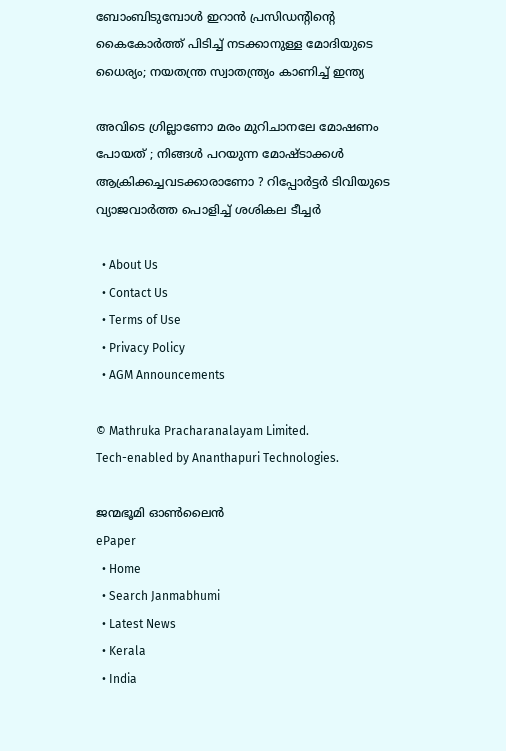ബോംബിടുമ്പോള്‍ ഇറാന്‍ പ്രസിഡന്‍റിന്റെ കൈകോര്‍ത്ത് പിടിച്ച് നടക്കാനുള്ള മോദിയുടെ ധൈര്യം; നയതന്ത്ര സ്വാതന്ത്ര്യം കാണിച്ച് ഇന്ത്യ

അവിടെ ഗ്രില്ലാണോ മരം മുറിചാനലേ മോഷണം പോയത് ; നിങ്ങൾ പറയുന്ന മോഷ്ടാക്കൾ ആക്രിക്കച്ചവടക്കാരാണോ ? റിപ്പോർട്ടർ ടിവിയുടെ വ്യാജവാർത്ത പൊളിച്ച് ശശികല ടീച്ചർ

  • About Us
  • Contact Us
  • Terms of Use
  • Privacy Policy
  • AGM Announcements

© Mathruka Pracharanalayam Limited.
Tech-enabled by Ananthapuri Technologies.

ജന്മഭൂമി ഓണ്‍ലൈന്‍
ePaper
  • Home
  • Search Janmabhumi
  • Latest News
  • Kerala
  • India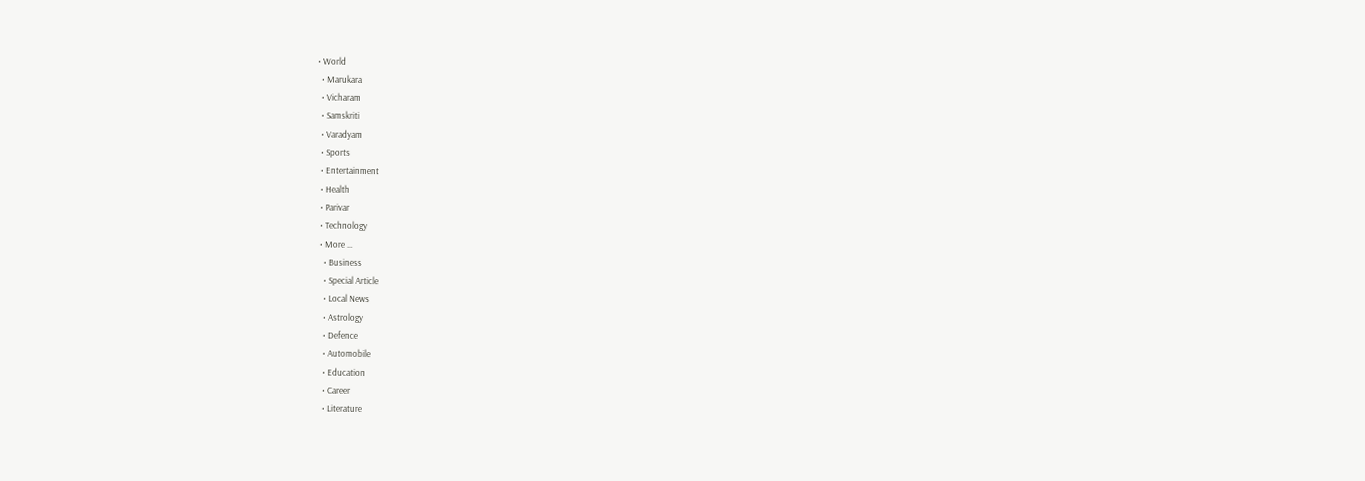• World
  • Marukara
  • Vicharam
  • Samskriti
  • Varadyam
  • Sports
  • Entertainment
  • Health
  • Parivar
  • Technology
  • More …
    • Business
    • Special Article
    • Local News
    • Astrology
    • Defence
    • Automobile
    • Education
    • Career
    • Literature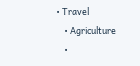• Travel
    • Agriculture
    •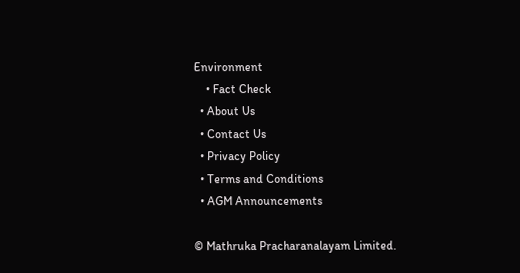Environment
    • Fact Check
  • About Us
  • Contact Us
  • Privacy Policy
  • Terms and Conditions
  • AGM Announcements

© Mathruka Pracharanalayam Limited.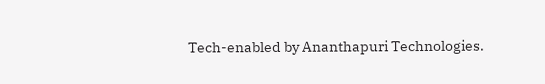Tech-enabled by Ananthapuri Technologies.